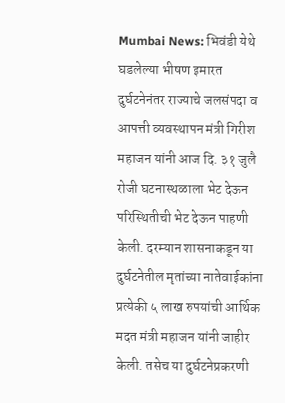Mumbai News: भिवंडी येथे घडलेल्या भीषण इमारत दुर्घटनेनंतर राज्याचे जलसंपदा व आपत्ती व्यवस्थापन मंत्री गिरीश महाजन यांनी आज दि. ३१ जुलै रोजी घटनास्थळाला भेट देऊन परिस्थितीची भेट देऊन पाहणी केली. दरम्यान शासनाकडून या दुर्घटनेतील मृतांच्या नातेवाईकांना प्रत्येकी ५ लाख रुपयांची आर्थिक मदत मंत्री महाजन यांनी जाहीर केली. तसेच या दुर्घटनेप्रकरणी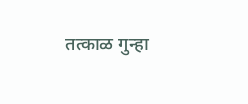तत्काळ गुन्हा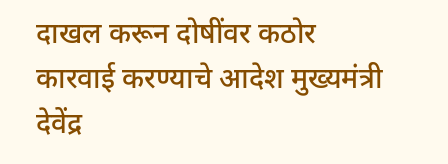दाखल करून दोषींवर कठोर कारवाई करण्याचे आदेश मुख्यमंत्री देवेंद्र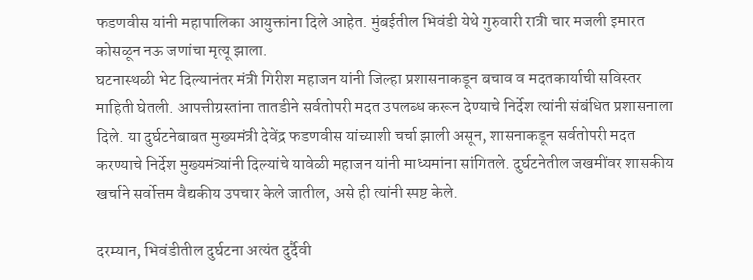फडणवीस यांनी महापालिका आयुक्तांना दिले आहेत. मुंबईतील भिवंडी येथे गुरुवारी रात्री चार मजली इमारत कोसळून नऊ जणांचा मृत्यू झाला.
घटनास्थळी भेट दिल्यानंतर मंत्री गिरीश महाजन यांनी जिल्हा प्रशासनाकडून बचाव व मदतकार्याची सविस्तर माहिती घेतली. आपत्तीग्रस्तांना तातडीने सर्वतोपरी मदत उपलब्ध करून देण्याचे निर्देश त्यांनी संबंधित प्रशासनाला दिले. या दुर्घटनेबाबत मुख्यमंत्री देवेंद्र फडणवीस यांच्याशी चर्चा झाली असून, शासनाकडून सर्वतोपरी मदत करण्याचे निर्देश मुख्यमंत्र्यांनी दिल्यांचे यावेळी महाजन यांनी माध्यमांना सांगितले. दुर्घटनेतील जखमींवर शासकीय खर्चाने सर्वोत्तम वैद्यकीय उपचार केले जातील, असे ही त्यांनी स्पष्ट केले.

दरम्यान, भिवंडीतील दुर्घटना अत्यंत दुर्दैवी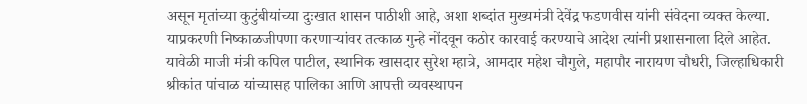असून मृतांच्या कुटुंबीयांच्या दुःखात शासन पाठीशी आहे, अशा शब्दांत मुख्यमंत्री देवेंद्र फडणवीस यांनी संवेदना व्यक्त केल्या. याप्रकरणी निष्काळजीपणा करणाऱ्यांवर तत्काळ गुन्हे नोंदवून कठोर कारवाई करण्याचे आदेश त्यांनी प्रशासनाला दिले आहेत. यावेळी माजी मंत्री कपिल पाटील, स्थानिक खासदार सुरेश म्हात्रे, आमदार महेश चौगुले, महापौर नारायण चौधरी, जिल्हाधिकारी श्रीकांत पांचाळ यांच्यासह पालिका आणि आपत्ती व्यवस्थापन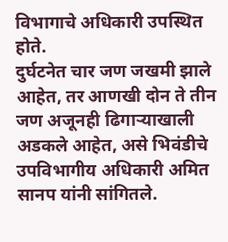विभागाचे अधिकारी उपस्थित होते.
दुर्घटनेत चार जण जखमी झाले आहेत, तर आणखी दोन ते तीन जण अजूनही ढिगाऱ्याखाली अडकले आहेत, असे भिवंडीचे उपविभागीय अधिकारी अमित सानप यांनी सांगितले.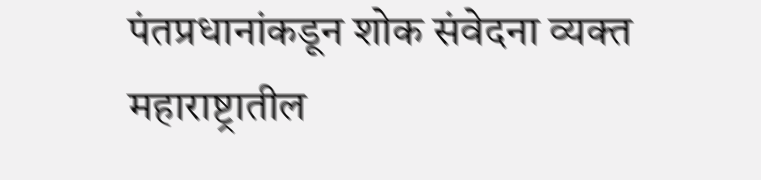पंतप्रधानांकडून शोक संवेदना व्यक्त
महाराष्ट्रातील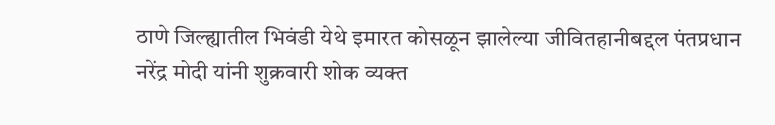ठाणे जिल्ह्यातील भिवंडी येथे इमारत कोसळून झालेल्या जीवितहानीबद्दल पंतप्रधान नरेंद्र मोदी यांनी शुक्रवारी शोक व्यक्त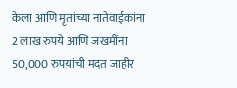केला आणि मृतांच्या नातेवाईकांना 2 लाख रुपये आणि जखमींना 50,000 रुपयांची मदत जाहीर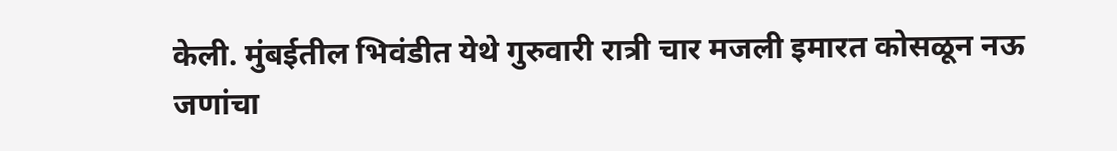केली. मुंबईतील भिवंडीत येथे गुरुवारी रात्री चार मजली इमारत कोसळून नऊ जणांचा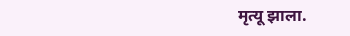मृत्यू झाला.